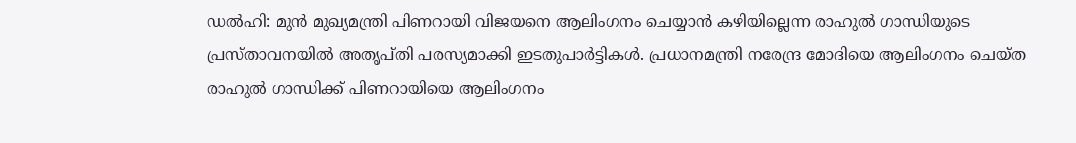ഡൽഹി: മുൻ മുഖ്യമന്ത്രി പിണറായി വിജയനെ ആലിംഗനം ചെയ്യാൻ കഴിയില്ലെന്ന രാഹുൽ ഗാന്ധിയുടെ പ്രസ്താവനയിൽ അതൃപ്തി പരസ്യമാക്കി ഇടതുപാർട്ടികൾ. പ്രധാനമന്ത്രി നരേന്ദ്ര മോദിയെ ആലിംഗനം ചെയ്ത രാഹുൽ ഗാന്ധിക്ക് പിണറായിയെ ആലിംഗനം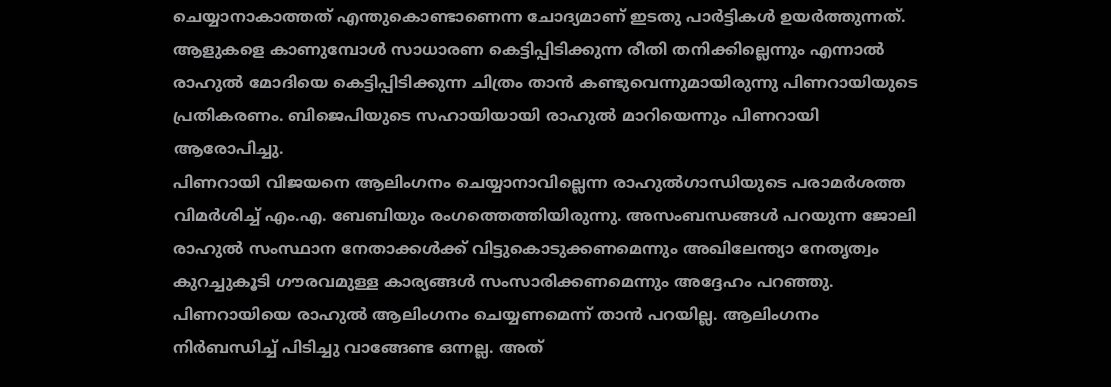ചെയ്യാനാകാത്തത് എന്തുകൊണ്ടാണെന്ന ചോദ്യമാണ് ഇടതു പാർട്ടികൾ ഉയർത്തുന്നത്. ആളുകളെ കാണുമ്പോൾ സാധാരണ കെട്ടിപ്പിടിക്കുന്ന രീതി തനിക്കില്ലെന്നും എന്നാൽ രാഹുൽ മോദിയെ കെട്ടിപ്പിടിക്കുന്ന ചിത്രം താൻ കണ്ടുവെന്നുമായിരുന്നു പിണറായിയുടെ പ്രതികരണം. ബിജെപിയുടെ സഹായിയായി രാഹുൽ മാറിയെന്നും പിണറായി ആരോപിച്ചു.
പിണറായി വിജയനെ ആലിംഗനം ചെയ്യാനാവില്ലെന്ന രാഹുൽഗാന്ധിയുടെ പരാമർശത്ത വിമർശിച്ച് എം.എ. ബേബിയും രംഗത്തെത്തിയിരുന്നു. അസംബന്ധങ്ങൾ പറയുന്ന ജോലി രാഹുൽ സംസ്ഥാന നേതാക്കൾക്ക് വിട്ടുകൊടുക്കണമെന്നും അഖിലേന്ത്യാ നേതൃത്വം കുറച്ചുകൂടി ഗൗരവമുള്ള കാര്യങ്ങൾ സംസാരിക്കണമെന്നും അദ്ദേഹം പറഞ്ഞു. പിണറായിയെ രാഹുൽ ആലിംഗനം ചെയ്യണമെന്ന് താൻ പറയില്ല. ആലിംഗനം നിർബന്ധിച്ച് പിടിച്ചു വാങ്ങേണ്ട ഒന്നല്ല. അത്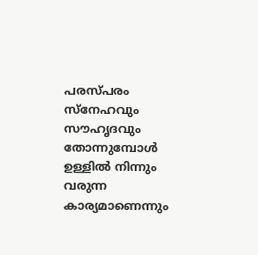പരസ്പരം സ്നേഹവും സൗഹൃദവും തോന്നുമ്പോൾ ഉള്ളിൽ നിന്നും വരുന്ന കാര്യമാണെന്നും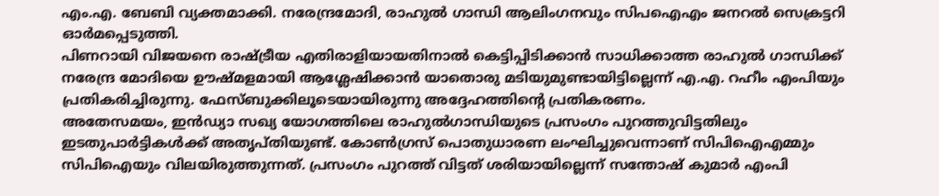എം.എ. ബേബി വ്യക്തമാക്കി. നരേന്ദ്രമോദി, രാഹുൽ ഗാന്ധി ആലിംഗനവും സിപഐഎം ജനറൽ സെക്രട്ടറി ഓർമപ്പെടുത്തി.
പിണറായി വിജയനെ രാഷ്ട്രീയ എതിരാളിയായതിനാൽ കെട്ടിപ്പിടിക്കാൻ സാധിക്കാത്ത രാഹുൽ ഗാന്ധിക്ക് നരേന്ദ്ര മോദിയെ ഊഷ്മളമായി ആശ്ലേഷിക്കാൻ യാതൊരു മടിയുമുണ്ടായിട്ടില്ലെന്ന് എ.എ. റഹീം എംപിയും പ്രതികരിച്ചിരുന്നു. ഫേസ്ബുക്കിലൂടെയായിരുന്നു അദ്ദേഹത്തിന്റെ പ്രതികരണം.
അതേസമയം, ഇൻഡ്യാ സഖ്യ യോഗത്തിലെ രാഹുൽഗാന്ധിയുടെ പ്രസംഗം പുറത്തുവിട്ടതിലും ഇടതുപാർട്ടികൾക്ക് അതൃപ്തിയുണ്ട്. കോൺഗ്രസ് പൊതുധാരണ ലംഘിച്ചുവെന്നാണ് സിപിഐഎമ്മും സിപിഐയും വിലയിരുത്തുന്നത്. പ്രസംഗം പുറത്ത് വിട്ടത് ശരിയായില്ലെന്ന് സന്തോഷ് കുമാർ എംപി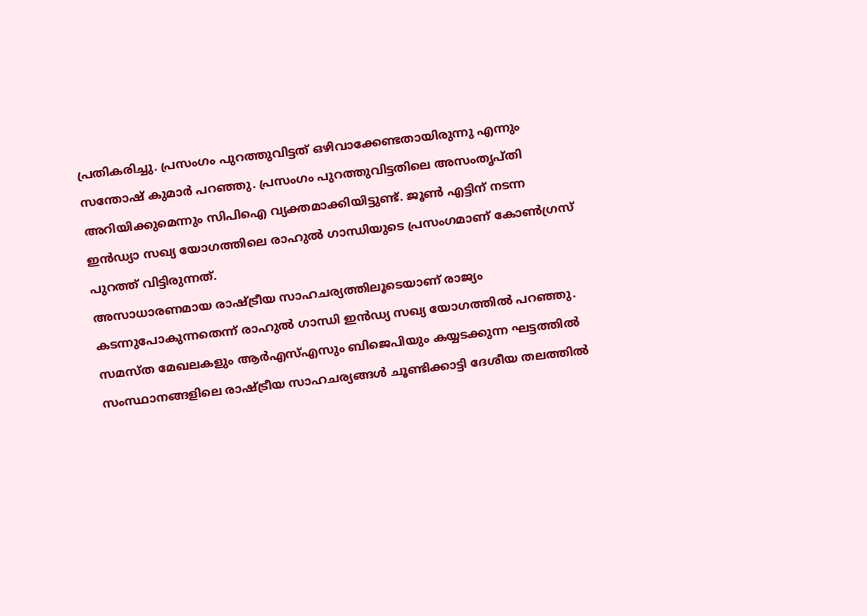പ്രതികരിച്ചു. പ്രസംഗം പുറത്തുവിട്ടത് ഒഴിവാക്കേണ്ടതായിരുന്നു എന്നും സന്തോഷ് കുമാർ പറഞ്ഞു. പ്രസംഗം പുറത്തുവിട്ടതിലെ അസംതൃപ്തി അറിയിക്കുമെന്നും സിപിഐ വ്യക്തമാക്കിയിട്ടുണ്ട്. ജൂൺ എട്ടിന് നടന്ന ഇൻഡ്യാ സഖ്യ യോഗത്തിലെ രാഹുൽ ഗാന്ധിയുടെ പ്രസംഗമാണ് കോൺഗ്രസ് പുറത്ത് വിട്ടിരുന്നത്.
അസാധാരണമായ രാഷ്ട്രീയ സാഹചര്യത്തിലൂടെയാണ് രാജ്യം കടന്നുപോകുന്നതെന്ന് രാഹുൽ ഗാന്ധി ഇൻഡ്യ സഖ്യ യോഗത്തിൽ പറഞ്ഞു. സമസ്ത മേഖലകളും ആർഎസ്എസും ബിജെപിയും കയ്യടക്കുന്ന ഘട്ടത്തിൽ സംസ്ഥാനങ്ങളിലെ രാഷ്ട്രീയ സാഹചര്യങ്ങൾ ചൂണ്ടിക്കാട്ടി ദേശീയ തലത്തിൽ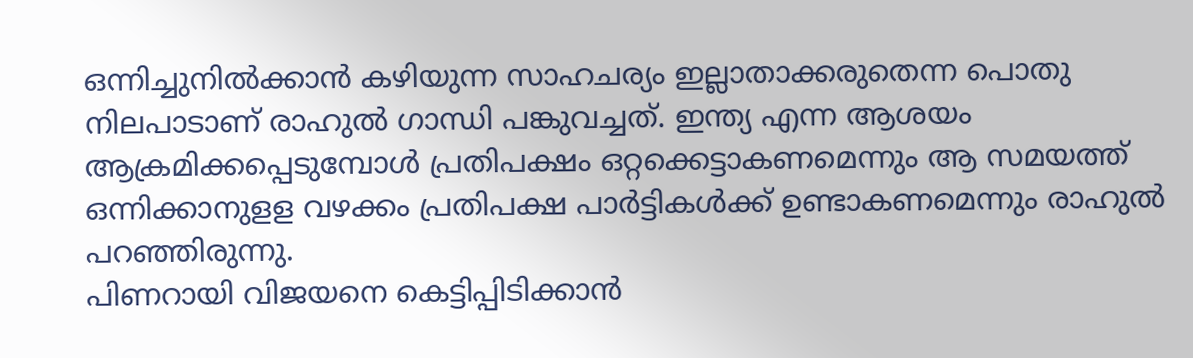ഒന്നിച്ചുനിൽക്കാൻ കഴിയുന്ന സാഹചര്യം ഇല്ലാതാക്കരുതെന്ന പൊതു നിലപാടാണ് രാഹുൽ ഗാന്ധി പങ്കുവച്ചത്. ഇന്ത്യ എന്ന ആശയം ആക്രമിക്കപ്പെടുമ്പോൾ പ്രതിപക്ഷം ഒറ്റക്കെട്ടാകണമെന്നും ആ സമയത്ത് ഒന്നിക്കാനുളള വഴക്കം പ്രതിപക്ഷ പാർട്ടികൾക്ക് ഉണ്ടാകണമെന്നും രാഹുൽ പറഞ്ഞിരുന്നു.
പിണറായി വിജയനെ കെട്ടിപ്പിടിക്കാൻ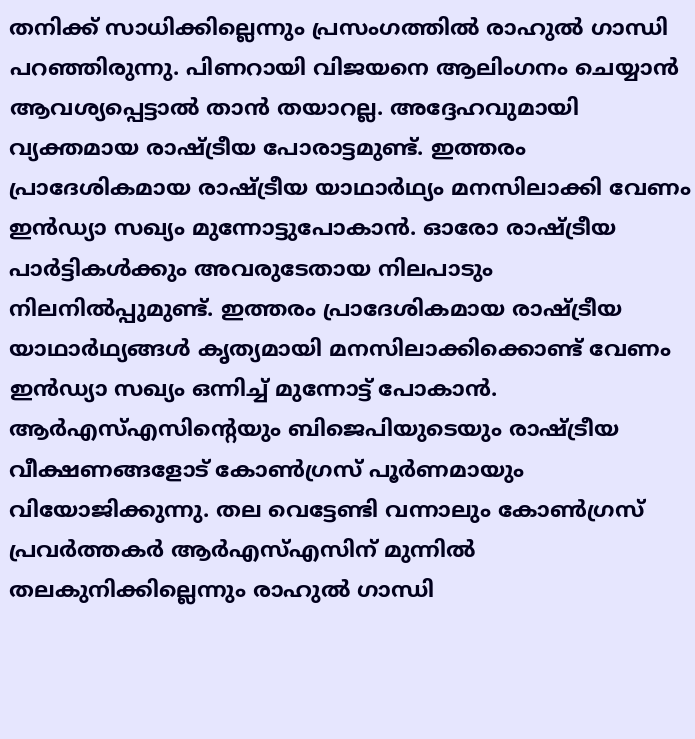തനിക്ക് സാധിക്കില്ലെന്നും പ്രസംഗത്തിൽ രാഹുൽ ഗാന്ധി പറഞ്ഞിരുന്നു. പിണറായി വിജയനെ ആലിംഗനം ചെയ്യാൻ ആവശ്യപ്പെട്ടാൽ താൻ തയാറല്ല. അദ്ദേഹവുമായി വ്യക്തമായ രാഷ്ട്രീയ പോരാട്ടമുണ്ട്. ഇത്തരം പ്രാദേശികമായ രാഷ്ട്രീയ യാഥാർഥ്യം മനസിലാക്കി വേണം ഇൻഡ്യാ സഖ്യം മുന്നോട്ടുപോകാൻ. ഓരോ രാഷ്ട്രീയ പാർട്ടികൾക്കും അവരുടേതായ നിലപാടും നിലനിൽപ്പുമുണ്ട്. ഇത്തരം പ്രാദേശികമായ രാഷ്ട്രീയ യാഥാർഥ്യങ്ങൾ കൃത്യമായി മനസിലാക്കിക്കൊണ്ട് വേണം ഇൻഡ്യാ സഖ്യം ഒന്നിച്ച് മുന്നോട്ട് പോകാൻ. ആർഎസ്എസിന്റെയും ബിജെപിയുടെയും രാഷ്ട്രീയ വീക്ഷണങ്ങളോട് കോൺഗ്രസ് പൂർണമായും വിയോജിക്കുന്നു. തല വെട്ടേണ്ടി വന്നാലും കോൺഗ്രസ് പ്രവർത്തകർ ആർഎസ്എസിന് മുന്നിൽ തലകുനിക്കില്ലെന്നും രാഹുൽ ഗാന്ധി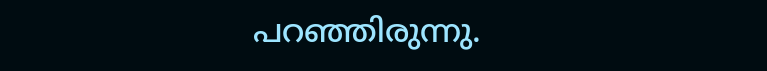പറഞ്ഞിരുന്നു.